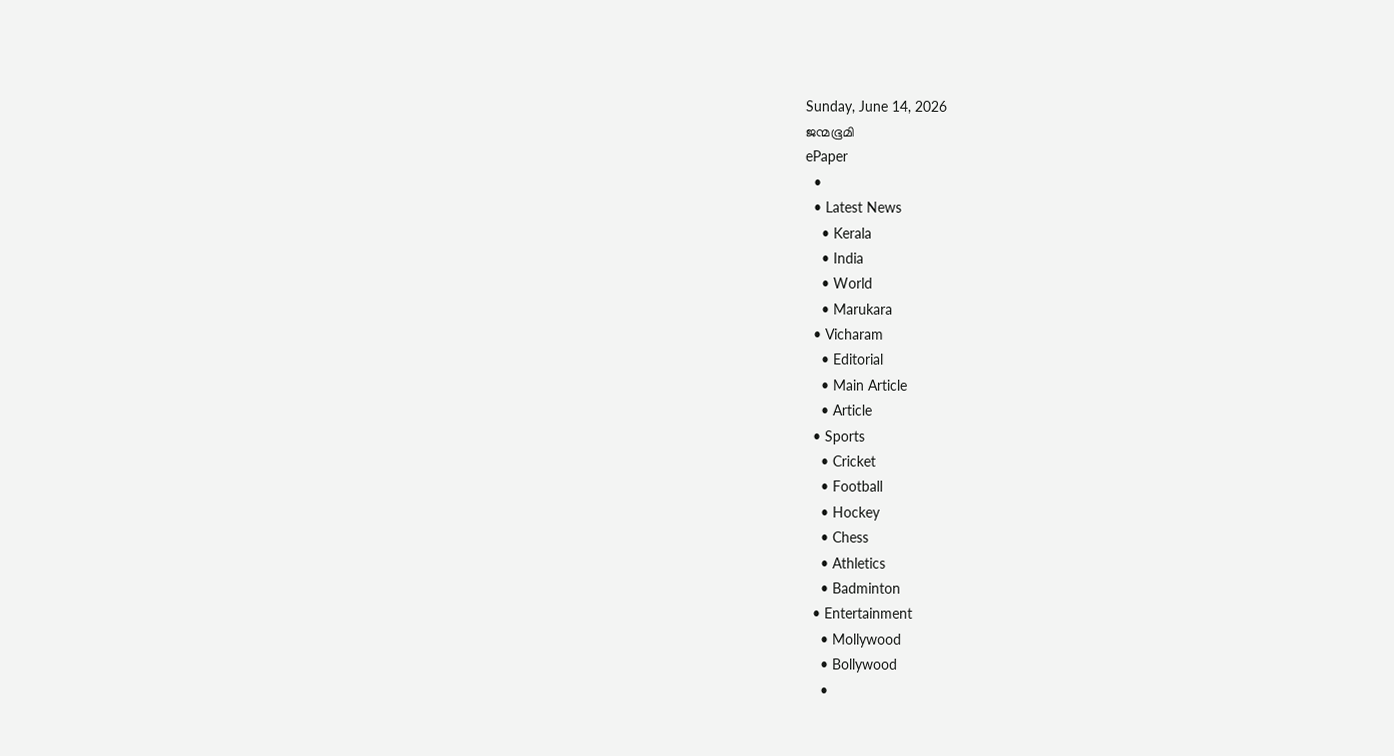Sunday, June 14, 2026
ജന്മഭൂമി
ePaper
  •
  • Latest News
    • Kerala
    • India
    • World
    • Marukara
  • Vicharam
    • Editorial
    • Main Article
    • Article
  • Sports
    • Cricket
    • Football
    • Hockey
    • Chess
    • Athletics
    • Badminton
  • Entertainment
    • Mollywood
    • Bollywood
    •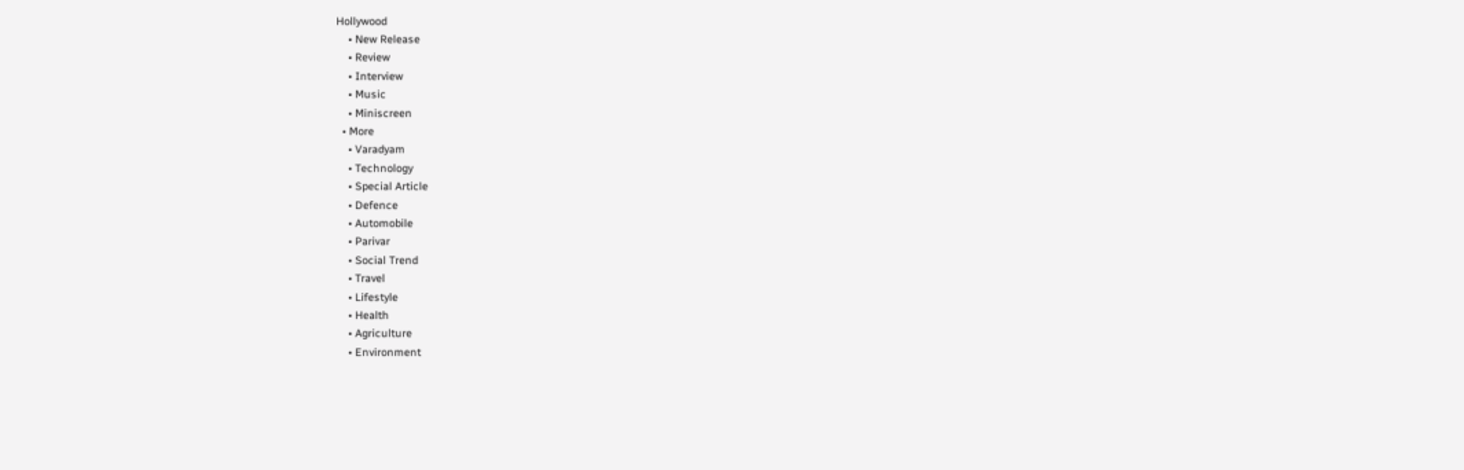Hollywood
    • New Release
    • Review
    • Interview
    • Music
    • Miniscreen
  • More
    • Varadyam
    • Technology
    • Special Article
    • Defence
    • Automobile
    • Parivar
    • Social Trend
    • Travel
    • Lifestyle
    • Health
    • Agriculture
    • Environment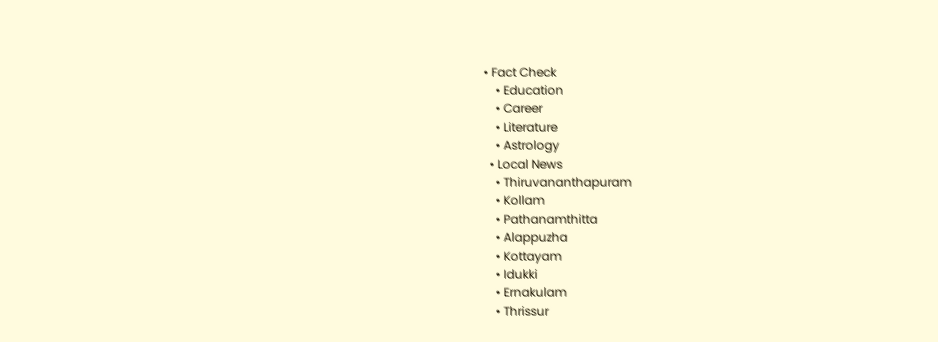• Fact Check
    • Education
    • Career
    • Literature
    • Astrology
  • Local News
    • Thiruvananthapuram
    • Kollam
    • Pathanamthitta
    • Alappuzha
    • Kottayam
    • Idukki
    • Ernakulam
    • Thrissur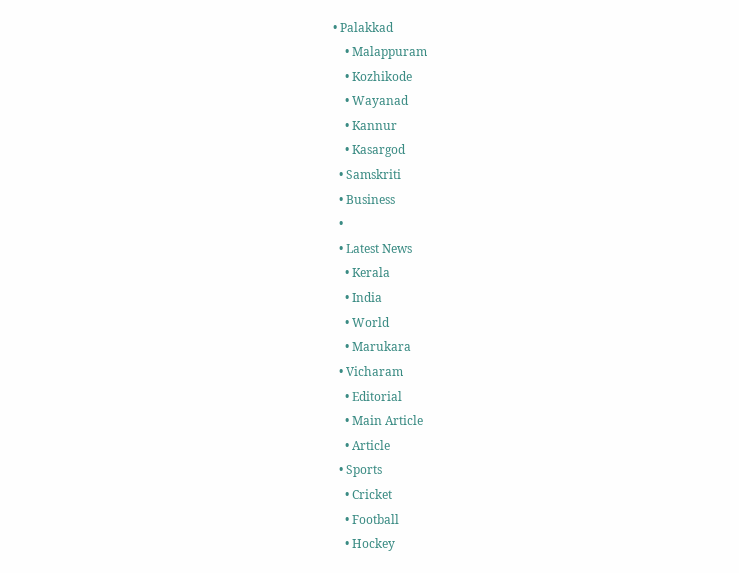• Palakkad
    • Malappuram
    • Kozhikode
    • Wayanad
    • Kannur
    • Kasargod
  • Samskriti
  • Business
  •
  • Latest News
    • Kerala
    • India
    • World
    • Marukara
  • Vicharam
    • Editorial
    • Main Article
    • Article
  • Sports
    • Cricket
    • Football
    • Hockey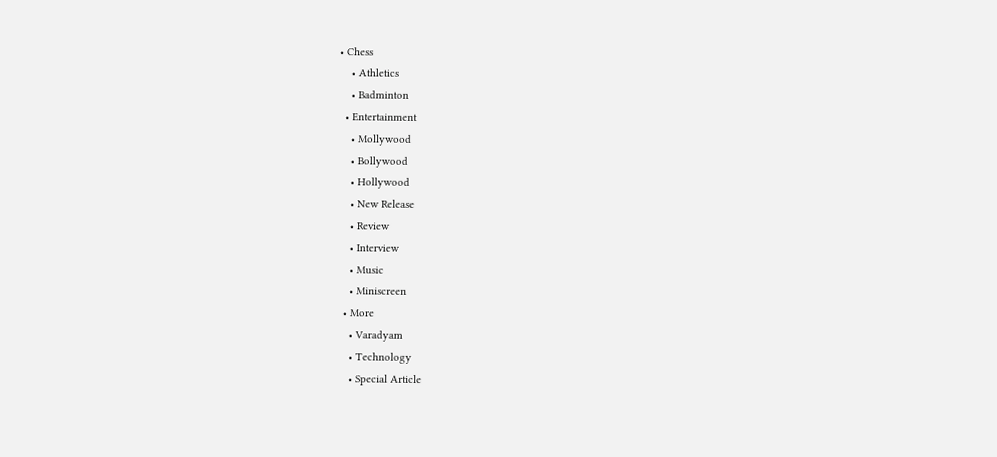• Chess
    • Athletics
    • Badminton
  • Entertainment
    • Mollywood
    • Bollywood
    • Hollywood
    • New Release
    • Review
    • Interview
    • Music
    • Miniscreen
  • More
    • Varadyam
    • Technology
    • Special Article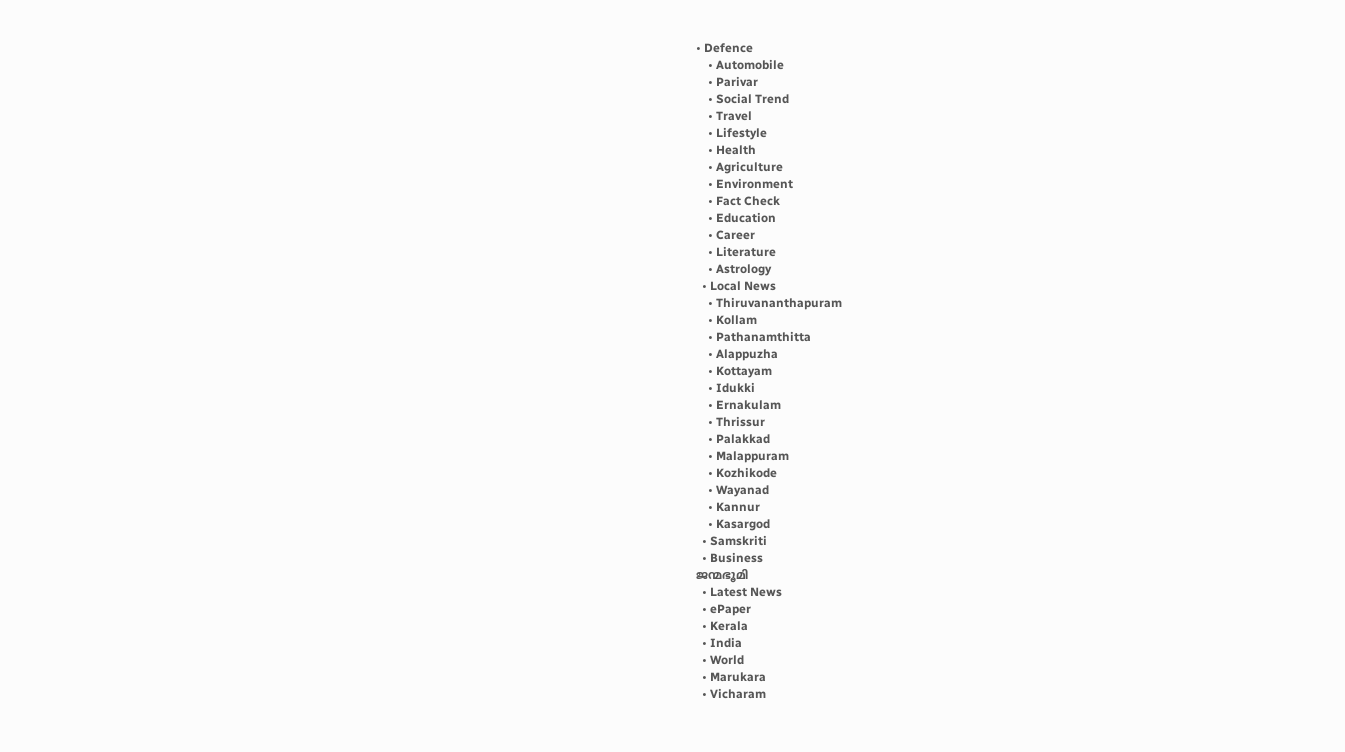• Defence
    • Automobile
    • Parivar
    • Social Trend
    • Travel
    • Lifestyle
    • Health
    • Agriculture
    • Environment
    • Fact Check
    • Education
    • Career
    • Literature
    • Astrology
  • Local News
    • Thiruvananthapuram
    • Kollam
    • Pathanamthitta
    • Alappuzha
    • Kottayam
    • Idukki
    • Ernakulam
    • Thrissur
    • Palakkad
    • Malappuram
    • Kozhikode
    • Wayanad
    • Kannur
    • Kasargod
  • Samskriti
  • Business
ജന്മഭൂമി
  • Latest News
  • ePaper
  • Kerala
  • India
  • World
  • Marukara
  • Vicharam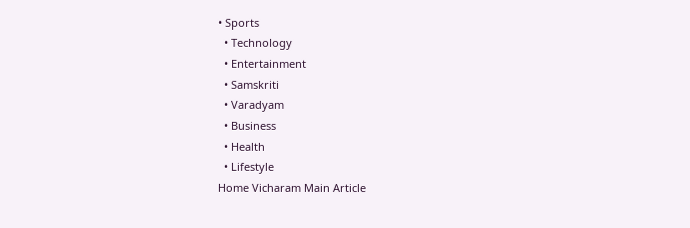• Sports
  • Technology
  • Entertainment
  • Samskriti
  • Varadyam
  • Business
  • Health
  • Lifestyle
Home Vicharam Main Article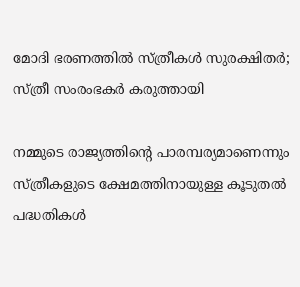മോദി ഭരണത്തില്‍ സ്ത്രീകള്‍ സുരക്ഷിതര്‍; സ്ത്രീ സംരംഭകര്‍ കരുത്തായി

നമ്മുടെ രാജ്യത്തിന്റെ പാരമ്പര്യമാണെന്നും സ്ത്രീകളുടെ ക്ഷേമത്തിനായുള്ള കൂടുതല്‍ പദ്ധതികള്‍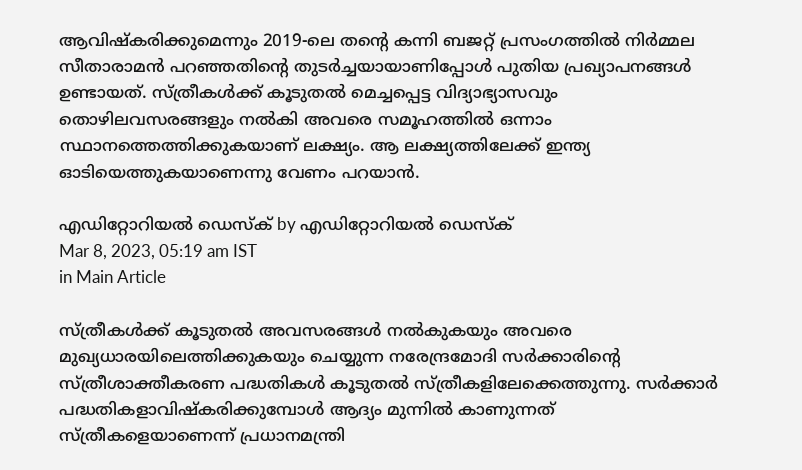ആവിഷ്‌കരിക്കുമെന്നും 2019-ലെ തന്റെ കന്നി ബജറ്റ് പ്രസംഗത്തില്‍ നിര്‍മ്മല സീതാരാമന്‍ പറഞ്ഞതിന്റെ തുടര്‍ച്ചയായാണിപ്പോള്‍ പുതിയ പ്രഖ്യാപനങ്ങള്‍ ഉണ്ടായത്. സ്ത്രീകള്‍ക്ക് കൂടുതല്‍ മെച്ചപ്പെട്ട വിദ്യാഭ്യാസവും തൊഴിലവസരങ്ങളും നല്‍കി അവരെ സമൂഹത്തില്‍ ഒന്നാം സ്ഥാനത്തെത്തിക്കുകയാണ് ലക്ഷ്യം. ആ ലക്ഷ്യത്തിലേക്ക് ഇന്ത്യ ഓടിയെത്തുകയാണെന്നു വേണം പറയാന്‍.

എഡിറ്റോറിയൽ ഡെസ്ക് by എഡിറ്റോറിയൽ ഡെസ്ക്
Mar 8, 2023, 05:19 am IST
in Main Article

സ്ത്രീകള്‍ക്ക് കൂടുതല്‍ അവസരങ്ങള്‍ നല്‍കുകയും അവരെ മുഖ്യധാരയിലെത്തിക്കുകയും ചെയ്യുന്ന നരേന്ദ്രമോദി സര്‍ക്കാരിന്റെ സ്ത്രീശാക്തീകരണ പദ്ധതികള്‍ കൂടുതല്‍ സ്ത്രീകളിലേക്കെത്തുന്നു. സര്‍ക്കാര്‍ പദ്ധതികളാവിഷ്‌കരിക്കുമ്പോള്‍ ആദ്യം മുന്നില്‍ കാണുന്നത് സ്ത്രീകളെയാണെന്ന് പ്രധാനമന്ത്രി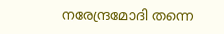നരേന്ദ്രമോദി തന്നെ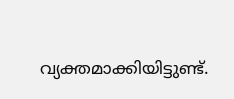വ്യക്തമാക്കിയിട്ടുണ്ട്.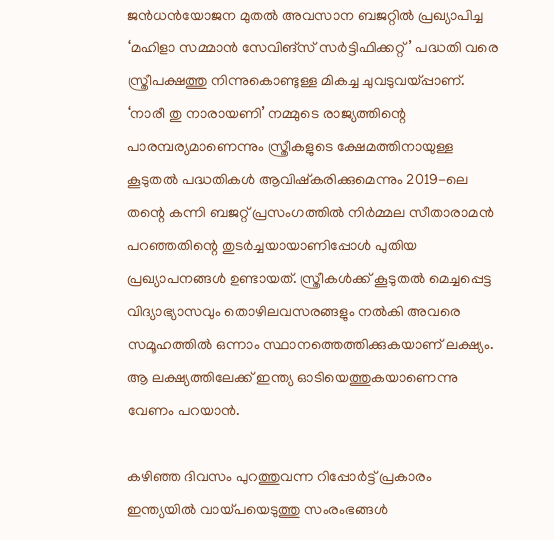ജന്‍ധന്‍യോജന മുതല്‍ അവസാന ബജറ്റില്‍ പ്രഖ്യാപിച്ച ‘മഹിളാ സമ്മാന്‍ സേവിങ്‌സ് സര്‍ട്ടിഫിക്കറ്റ്’ പദ്ധതി വരെ സ്ത്രീപക്ഷത്തു നിന്നുകൊണ്ടുള്ള മികച്ച ചുവടുവയ്‌പ്പാണ്. ‘നാരീ തു നാരായണി’ നമ്മുടെ രാജ്യത്തിന്റെ പാരമ്പര്യമാണെന്നും സ്ത്രീകളുടെ ക്ഷേമത്തിനായുള്ള കൂടുതല്‍ പദ്ധതികള്‍ ആവിഷ്‌കരിക്കുമെന്നും 2019-ലെ തന്റെ കന്നി ബജറ്റ് പ്രസംഗത്തില്‍ നിര്‍മ്മല സീതാരാമന്‍ പറഞ്ഞതിന്റെ തുടര്‍ച്ചയായാണിപ്പോള്‍ പുതിയ പ്രഖ്യാപനങ്ങള്‍ ഉണ്ടായത്. സ്ത്രീകള്‍ക്ക് കൂടുതല്‍ മെച്ചപ്പെട്ട വിദ്യാഭ്യാസവും തൊഴിലവസരങ്ങളും നല്‍കി അവരെ സമൂഹത്തില്‍ ഒന്നാം സ്ഥാനത്തെത്തിക്കുകയാണ് ലക്ഷ്യം. ആ ലക്ഷ്യത്തിലേക്ക് ഇന്ത്യ ഓടിയെത്തുകയാണെന്നു വേണം പറയാന്‍.

കഴിഞ്ഞ ദിവസം പുറത്തുവന്ന റിപ്പോര്‍ട്ട് പ്രകാരം ഇന്ത്യയില്‍ വായ്‌പയെടുത്തു സംരംഭങ്ങള്‍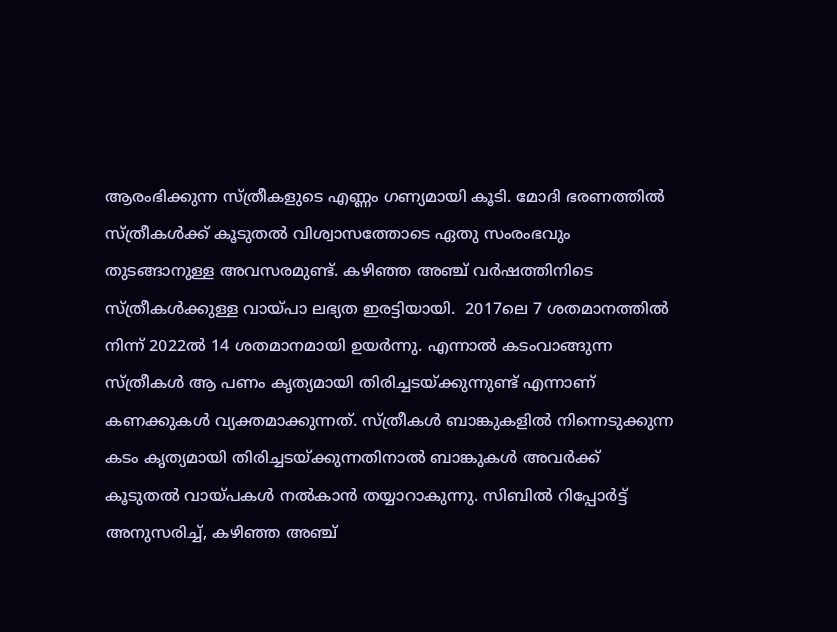ആരംഭിക്കുന്ന സ്ത്രീകളുടെ എണ്ണം ഗണ്യമായി കൂടി. മോദി ഭരണത്തില്‍ സ്ത്രീകള്‍ക്ക് കൂടുതല്‍ വിശ്വാസത്തോടെ ഏതു സംരംഭവും തുടങ്ങാനുള്ള അവസരമുണ്ട്. കഴിഞ്ഞ അഞ്ച് വര്‍ഷത്തിനിടെ സ്ത്രീകള്‍ക്കുള്ള വായ്‌പാ ലഭ്യത ഇരട്ടിയായി.  2017ലെ 7 ശതമാനത്തില്‍ നിന്ന് 2022ല്‍ 14 ശതമാനമായി ഉയര്‍ന്നു. എന്നാല്‍ കടംവാങ്ങുന്ന സ്ത്രീകള്‍ ആ പണം കൃത്യമായി തിരിച്ചടയ്‌ക്കുന്നുണ്ട് എന്നാണ് കണക്കുകള്‍ വ്യക്തമാക്കുന്നത്. സ്ത്രീകള്‍ ബാങ്കുകളില്‍ നിന്നെടുക്കുന്ന കടം കൃത്യമായി തിരിച്ചടയ്‌ക്കുന്നതിനാല്‍ ബാങ്കുകള്‍ അവര്‍ക്ക് കൂടുതല്‍ വായ്‌പകള്‍ നല്‍കാന്‍ തയ്യാറാകുന്നു. സിബില്‍ റിപ്പോര്‍ട്ട് അനുസരിച്ച്, കഴിഞ്ഞ അഞ്ച്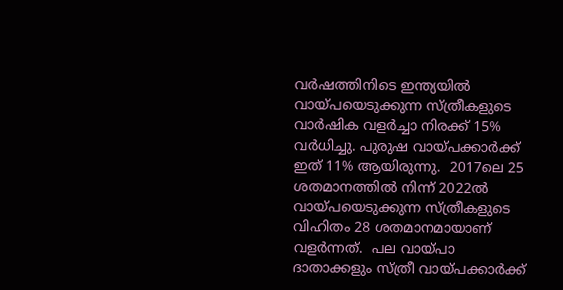വര്‍ഷത്തിനിടെ ഇന്ത്യയില്‍ വായ്‌പയെടുക്കുന്ന സ്ത്രീകളുടെ വാര്‍ഷിക വളര്‍ച്ചാ നിരക്ക് 15% വര്‍ധിച്ചു. പുരുഷ വായ്‌പക്കാര്‍ക്ക് ഇത് 11% ആയിരുന്നു.  2017ലെ 25 ശതമാനത്തില്‍ നിന്ന് 2022ല്‍ വായ്‌പയെടുക്കുന്ന സ്ത്രീകളുടെ വിഹിതം 28 ശതമാനമായാണ് വളര്‍ന്നത്.  പല വായ്‌പാ ദാതാക്കളും സ്ത്രീ വായ്‌പക്കാര്‍ക്ക്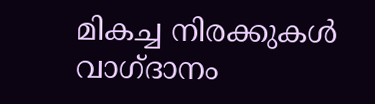മികച്ച നിരക്കുകള്‍ വാഗ്ദാനം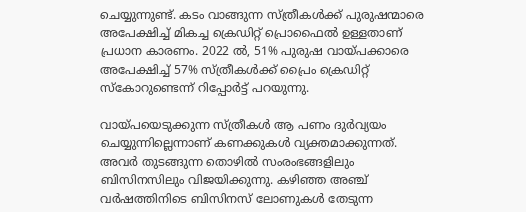ചെയ്യുന്നുണ്ട്. കടം വാങ്ങുന്ന സ്ത്രീകള്‍ക്ക് പുരുഷന്മാരെ അപേക്ഷിച്ച് മികച്ച ക്രെഡിറ്റ് പ്രൊഫൈല്‍ ഉള്ളതാണ് പ്രധാന കാരണം. 2022 ല്‍, 51% പുരുഷ വായ്‌പക്കാരെ അപേക്ഷിച്ച് 57% സ്ത്രീകള്‍ക്ക് പ്രൈം ക്രെഡിറ്റ് സ്‌കോറുണ്ടെന്ന് റിപ്പോര്‍ട്ട് പറയുന്നു.

വായ്‌പയെടുക്കുന്ന സ്ത്രീകള്‍ ആ പണം ദുര്‍വ്യയം ചെയ്യുന്നില്ലെന്നാണ് കണക്കുകള്‍ വ്യക്തമാക്കുന്നത്. അവര്‍ തുടങ്ങുന്ന തൊഴില്‍ സംരംഭങ്ങളിലും ബിസിനസിലും വിജയിക്കുന്നു. കഴിഞ്ഞ അഞ്ച് വര്‍ഷത്തിനിടെ ബിസിനസ് ലോണുകള്‍ തേടുന്ന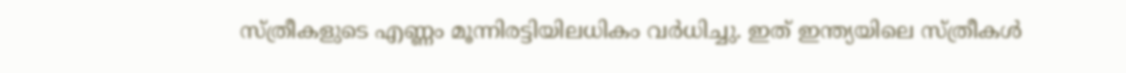സ്ത്രീകളുടെ എണ്ണം മൂന്നിരട്ടിയിലധികം വര്‍ധിച്ചു. ഇത് ഇന്ത്യയിലെ സ്ത്രീകള്‍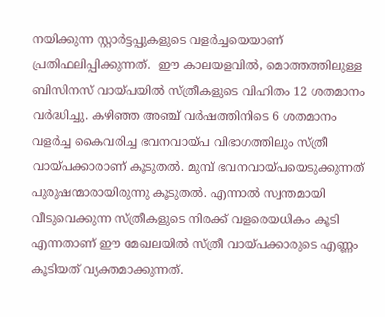നയിക്കുന്ന സ്റ്റാര്‍ട്ടപ്പുകളുടെ വളര്‍ച്ചയെയാണ് പ്രതിഫലിപ്പിക്കുന്നത്.  ഈ കാലയളവില്‍, മൊത്തത്തിലുള്ള ബിസിനസ് വായ്‌പയില്‍ സ്ത്രീകളുടെ വിഹിതം 12 ശതമാനം വര്‍ദ്ധിച്ചു. കഴിഞ്ഞ അഞ്ച് വര്‍ഷത്തിനിടെ 6 ശതമാനം വളര്‍ച്ച കൈവരിച്ച ഭവനവായ്‌പ വിഭാഗത്തിലും സ്ത്രീ വായ്‌പക്കാരാണ് കൂടുതല്‍. മുമ്പ് ഭവനവായ്‌പയെടുക്കുന്നത് പുരുഷന്മാരായിരുന്നു കൂടുതല്‍. എന്നാല്‍ സ്വന്തമായി വീടുവെക്കുന്ന സ്ത്രീകളുടെ നിരക്ക് വളരെയധികം കൂടി എന്നതാണ് ഈ മേഖലയില്‍ സ്ത്രീ വായ്‌പക്കാരുടെ എണ്ണം കൂടിയത് വ്യക്തമാക്കുന്നത്.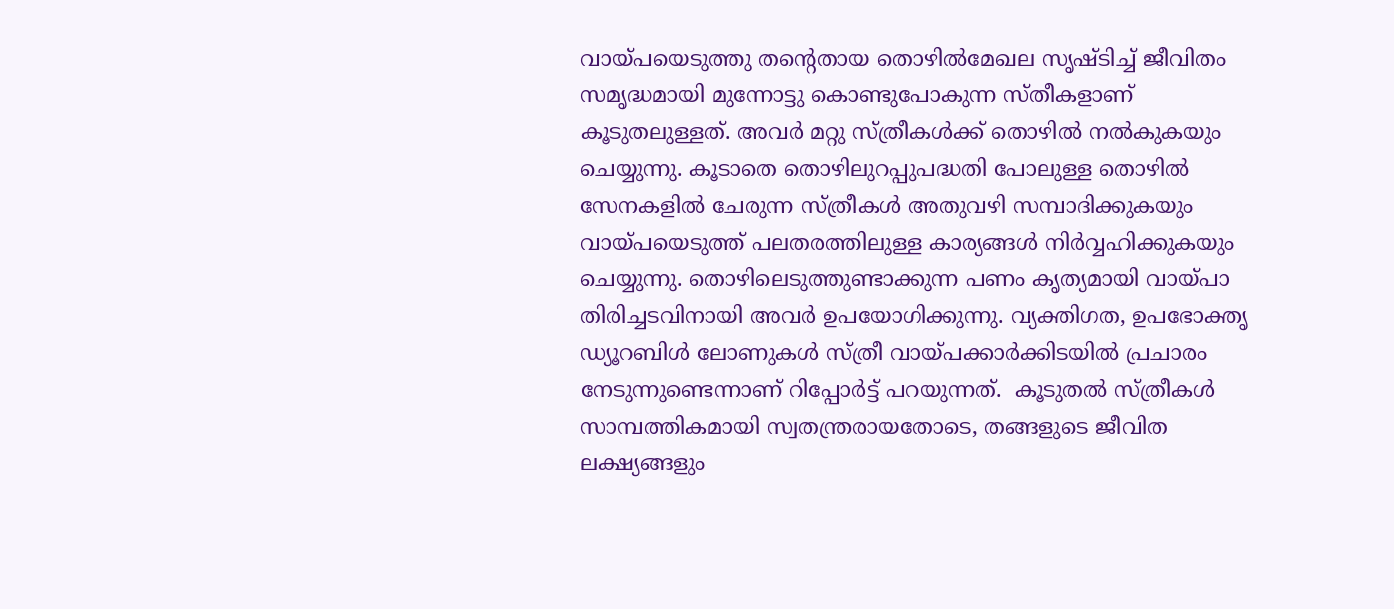വായ്‌പയെടുത്തു തന്റെതായ തൊഴില്‍മേഖല സൃഷ്ടിച്ച് ജീവിതം സമൃദ്ധമായി മുന്നോട്ടു കൊണ്ടുപോകുന്ന സ്തീകളാണ് കൂടുതലുള്ളത്. അവര്‍ മറ്റു സ്ത്രീകള്‍ക്ക് തൊഴില്‍ നല്‍കുകയും ചെയ്യുന്നു. കൂടാതെ തൊഴിലുറപ്പുപദ്ധതി പോലുള്ള തൊഴില്‍ സേനകളില്‍ ചേരുന്ന സ്ത്രീകള്‍ അതുവഴി സമ്പാദിക്കുകയും വായ്‌പയെടുത്ത് പലതരത്തിലുള്ള കാര്യങ്ങള്‍ നിര്‍വ്വഹിക്കുകയും ചെയ്യുന്നു. തൊഴിലെടുത്തുണ്ടാക്കുന്ന പണം കൃത്യമായി വായ്‌പാ തിരിച്ചടവിനായി അവര്‍ ഉപയോഗിക്കുന്നു. വ്യക്തിഗത, ഉപഭോക്തൃ ഡ്യൂറബിള്‍ ലോണുകള്‍ സ്ത്രീ വായ്‌പക്കാര്‍ക്കിടയില്‍ പ്രചാരം നേടുന്നുണ്ടെന്നാണ് റിപ്പോര്‍ട്ട് പറയുന്നത്.  കൂടുതല്‍ സ്ത്രീകള്‍ സാമ്പത്തികമായി സ്വതന്ത്രരായതോടെ, തങ്ങളുടെ ജീവിത ലക്ഷ്യങ്ങളും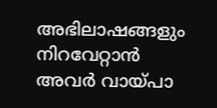അഭിലാഷങ്ങളും നിറവേറ്റാന്‍ അവര്‍ വായ്‌പാ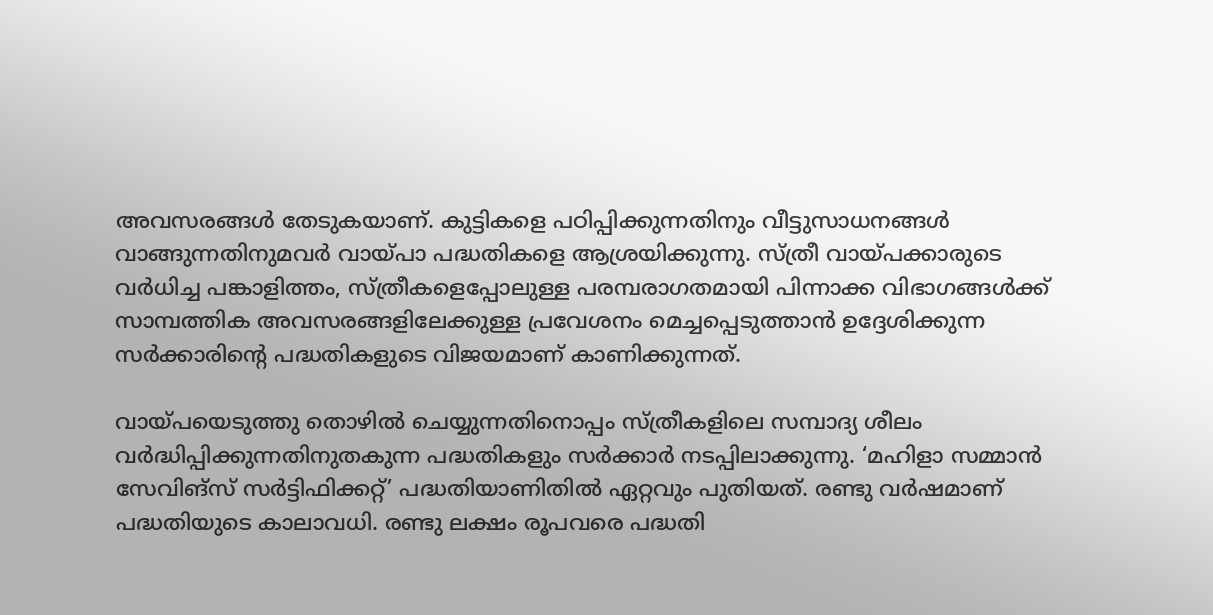അവസരങ്ങള്‍ തേടുകയാണ്. കുട്ടികളെ പഠിപ്പിക്കുന്നതിനും വീട്ടുസാധനങ്ങള്‍ വാങ്ങുന്നതിനുമവര്‍ വായ്‌പാ പദ്ധതികളെ ആശ്രയിക്കുന്നു. സ്ത്രീ വായ്‌പക്കാരുടെ വര്‍ധിച്ച പങ്കാളിത്തം, സ്ത്രീകളെപ്പോലുള്ള പരമ്പരാഗതമായി പിന്നാക്ക വിഭാഗങ്ങള്‍ക്ക് സാമ്പത്തിക അവസരങ്ങളിലേക്കുള്ള പ്രവേശനം മെച്ചപ്പെടുത്താന്‍ ഉദ്ദേശിക്കുന്ന സര്‍ക്കാരിന്റെ പദ്ധതികളുടെ വിജയമാണ് കാണിക്കുന്നത്.

വായ്‌പയെടുത്തു തൊഴില്‍ ചെയ്യുന്നതിനൊപ്പം സ്ത്രീകളിലെ സമ്പാദ്യ ശീലം വര്‍ദ്ധിപ്പിക്കുന്നതിനുതകുന്ന പദ്ധതികളും സര്‍ക്കാര്‍ നടപ്പിലാക്കുന്നു. ‘മഹിളാ സമ്മാന്‍ സേവിങ്‌സ് സര്‍ട്ടിഫിക്കറ്റ്’ പദ്ധതിയാണിതില്‍ ഏറ്റവും പുതിയത്. രണ്ടു വര്‍ഷമാണ് പദ്ധതിയുടെ കാലാവധി. രണ്ടു ലക്ഷം രൂപവരെ പദ്ധതി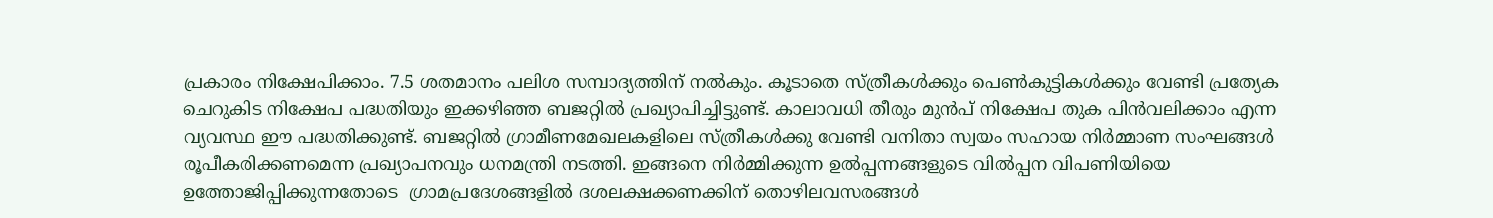പ്രകാരം നിക്ഷേപിക്കാം. 7.5 ശതമാനം പലിശ സമ്പാദ്യത്തിന് നല്‍കും. കൂടാതെ സ്ത്രീകള്‍ക്കും പെണ്‍കുട്ടികള്‍ക്കും വേണ്ടി പ്രത്യേക ചെറുകിട നിക്ഷേപ പദ്ധതിയും ഇക്കഴിഞ്ഞ ബജറ്റില്‍ പ്രഖ്യാപിച്ചിട്ടുണ്ട്. കാലാവധി തീരും മുന്‍പ് നിക്ഷേപ തുക പിന്‍വലിക്കാം എന്ന വ്യവസ്ഥ ഈ പദ്ധതിക്കുണ്ട്. ബജറ്റില്‍ ഗ്രാമീണമേഖലകളിലെ സ്ത്രീകള്‍ക്കു വേണ്ടി വനിതാ സ്വയം സഹായ നിര്‍മ്മാണ സംഘങ്ങള്‍ രൂപീകരിക്കണമെന്ന പ്രഖ്യാപനവും ധനമന്ത്രി നടത്തി. ഇങ്ങനെ നിര്‍മ്മിക്കുന്ന ഉല്‍പ്പന്നങ്ങളുടെ വില്‍പ്പന വിപണിയിയെ ഉത്തോജിപ്പിക്കുന്നതോടെ  ഗ്രാമപ്രദേശങ്ങളില്‍ ദശലക്ഷക്കണക്കിന് തൊഴിലവസരങ്ങള്‍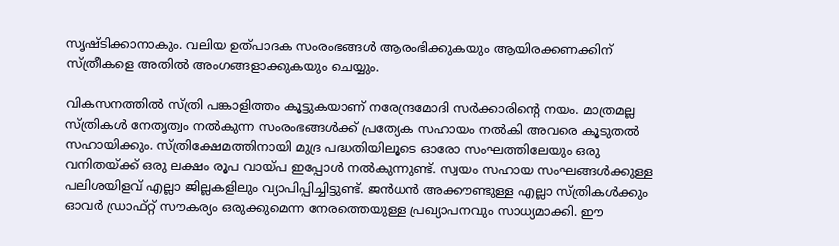സൃഷ്ടിക്കാനാകും. വലിയ ഉത്പാദക സംരംഭങ്ങള്‍ ആരംഭിക്കുകയും ആയിരക്കണക്കിന് സ്ത്രീകളെ അതില്‍ അംഗങ്ങളാക്കുകയും ചെയ്യും.

വികസനത്തില്‍ സ്ത്രി പങ്കാളിത്തം കൂട്ടുകയാണ് നരേന്ദ്രമോദി സര്‍ക്കാരിന്റെ നയം. മാത്രമല്ല സ്ത്രികള്‍ നേതൃത്വം നല്‍കുന്ന സംരംഭങ്ങള്‍ക്ക് പ്രത്യേക സഹായം നല്‍കി അവരെ കൂടുതല്‍ സഹായിക്കും. സ്ത്രിക്ഷേമത്തിനായി മുദ്ര പദ്ധതിയിലൂടെ ഓരോ സംഘത്തിലേയും ഒരു വനിതയ്‌ക്ക് ഒരു ലക്ഷം രൂപ വായ്‌പ ഇപ്പോള്‍ നല്‍കുന്നുണ്ട്. സ്വയം സഹായ സംഘങ്ങള്‍ക്കുള്ള പലിശയിളവ് എല്ലാ ജില്ലകളിലും വ്യാപിപ്പിച്ചിട്ടുണ്ട്. ജന്‍ധന്‍ അക്കൗണ്ടുള്ള എല്ലാ സ്ത്രികള്‍ക്കും ഓവര്‍ ഡ്രാഫ്റ്റ് സൗകര്യം ഒരുക്കുമെന്ന നേരത്തെയുള്ള പ്രഖ്യാപനവും സാധ്യമാക്കി. ഈ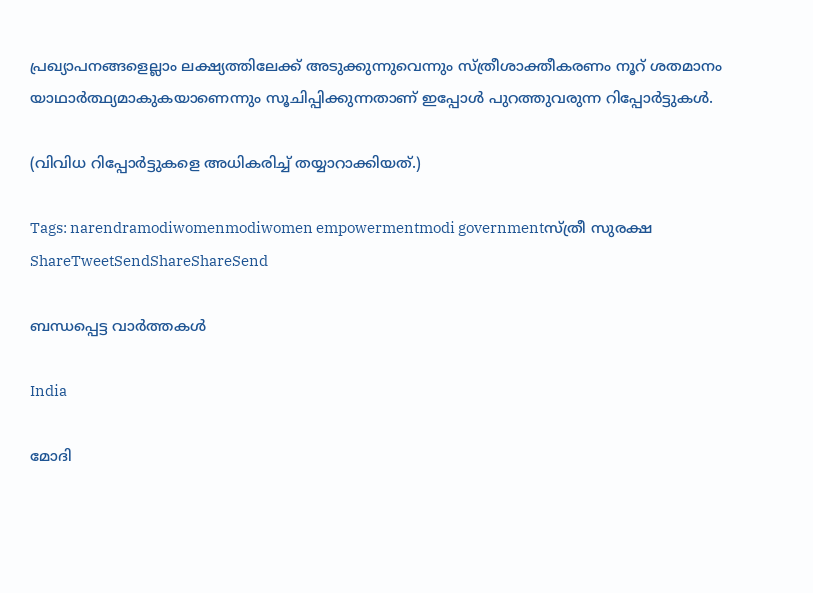പ്രഖ്യാപനങ്ങളെല്ലാം ലക്ഷ്യത്തിലേക്ക് അടുക്കുന്നുവെന്നും സ്ത്രീശാക്തീകരണം നൂറ് ശതമാനം യാഥാര്‍ത്ഥ്യമാകുകയാണെന്നും സൂചിപ്പിക്കുന്നതാണ് ഇപ്പോള്‍ പുറത്തുവരുന്ന റിപ്പോര്‍ട്ടുകള്‍.

(വിവിധ റിപ്പോര്‍ട്ടുകളെ അധികരിച്ച് തയ്യാറാക്കിയത്.)

Tags: narendramodiwomenmodiwomen empowermentmodi governmentസ്ത്രീ സുരക്ഷ
ShareTweetSendShareShareSend

ബന്ധപ്പെട്ട വാര്‍ത്തകള്‍

India

മോദി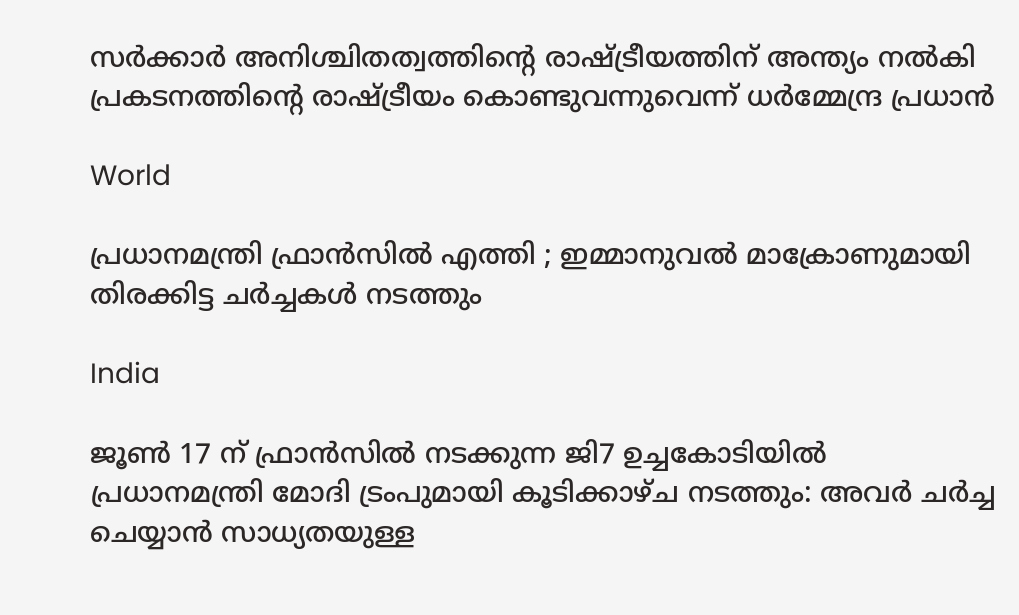സർക്കാർ അനിശ്ചിതത്വത്തിന്റെ രാഷ്‌ട്രീയത്തിന് അന്ത്യം നൽകി പ്രകടനത്തിന്റെ രാഷ്‌ട്രീയം കൊണ്ടുവന്നുവെന്ന് ധർമ്മേന്ദ്ര പ്രധാൻ

World

പ്രധാനമന്ത്രി ഫ്രാൻസിൽ എത്തി ; ഇമ്മാനുവൽ മാക്രോണുമായി തിരക്കിട്ട ചർച്ചകൾ നടത്തും

India

ജൂൺ 17 ന് ഫ്രാൻസിൽ നടക്കുന്ന ജി7 ഉച്ചകോടിയിൽ പ്രധാനമന്ത്രി മോദി ട്രംപുമായി കൂടിക്കാഴ്ച നടത്തും: അവർ ചർച്ച ചെയ്യാൻ സാധ്യതയുള്ള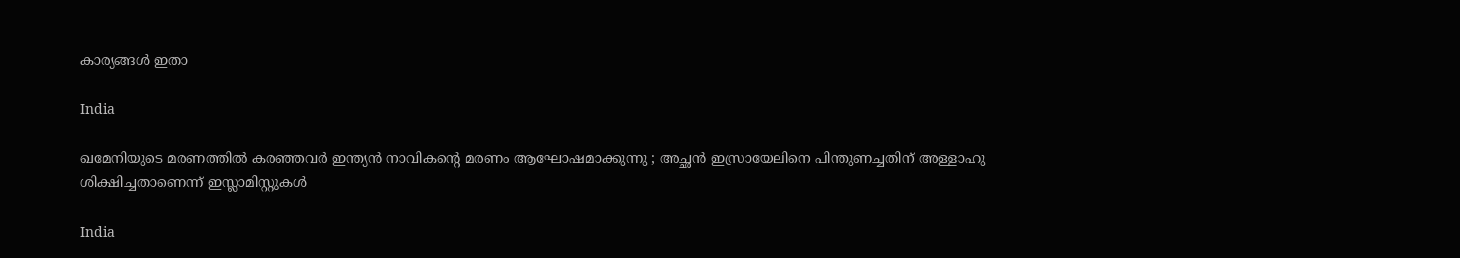കാര്യങ്ങൾ ഇതാ

India

ഖമേനിയുടെ മരണത്തിൽ കരഞ്ഞവർ ഇന്ത്യൻ നാവികന്റെ മരണം ആഘോഷമാക്കുന്നു ; അച്ഛൻ ഇസ്രായേലിനെ പിന്തുണച്ചതിന് അള്ളാഹു ശിക്ഷിച്ചതാണെന്ന് ഇസ്ലാമിസ്റ്റുകൾ

India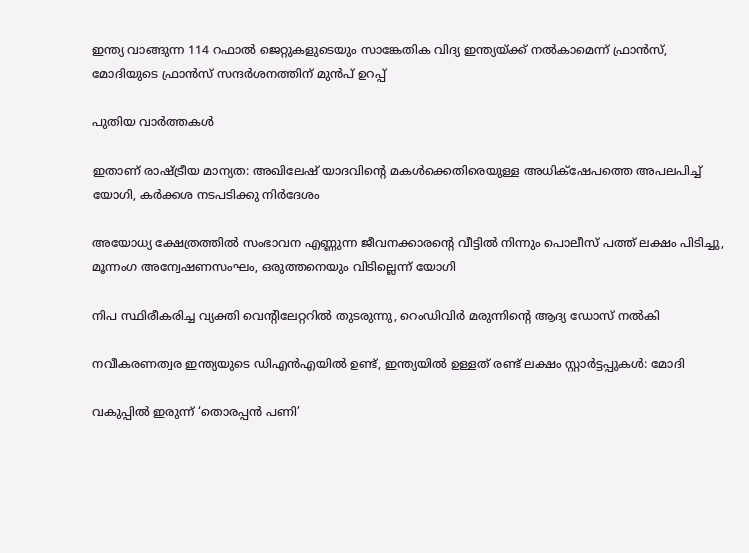ഇന്ത്യ വാങ്ങുന്ന 114 റഫാല്‍ ജെറ്റുകളുടെയും സാങ്കേതിക വിദ്യ ഇന്ത്യയ്‌ക്ക് നല്‍‍കാമെന്ന് ഫ്രാന്‍സ്, മോദിയുടെ ഫ്രാന്‍സ് സന്ദര്‍ശനത്തിന് മുന്‍പ് ഉറപ്പ്

പുതിയ വാര്‍ത്തകള്‍

ഇതാണ് രാഷ്‌ട്രീയ മാന്യത: അഖിലേഷ് യാദവിന്റെ മകള്‍ക്കെതിരെയുള്ള അധിക്‌ഷേപത്തെ അപലപിച്ച് യോഗി, കര്‍ക്കശ നടപടിക്കു നിര്‍ദേശം

അയോധ്യ ക്ഷേത്രത്തില്‍ സംഭാവന എണ്ണുന്ന ജീവനക്കാരന്റെ വീട്ടില്‍ നിന്നും പൊലീസ് പത്ത് ലക്ഷം പിടിച്ചു, മൂന്നംഗ അന്വേഷണസംഘം, ഒരുത്തനെയും വിടില്ലെന്ന് യോഗി

നിപ സ്ഥിരീകരിച്ച വ്യക്തി വെന്റിലേറ്ററില്‍ തുടരുന്നു, റെംഡിവിര്‍ മരുന്നിന്റെ ആദ്യ ഡോസ് നല്‍കി

നവീകരണത്വര ഇന്ത്യയുടെ ഡിഎന്‍എയില്‍ ഉണ്ട്, ഇന്ത്യയില്‍ ഉള്ളത് രണ്ട് ലക്ഷം സ്റ്റാര്‍ട്ടപ്പുകള്‍: മോദി

വകുപ്പില്‍ ഇരുന്ന് ‘തൊരപ്പന്‍ പണി’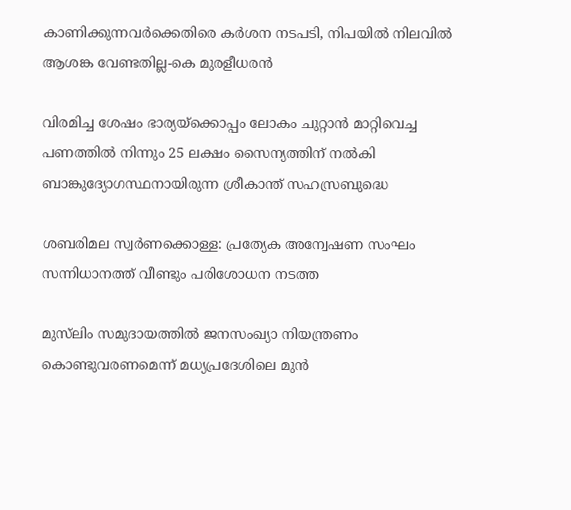കാണിക്കുന്നവര്‍ക്കെതിരെ കര്‍ശന നടപടി, നിപയില്‍ നിലവില്‍ ആശങ്ക വേണ്ടതില്ല-കെ മുരളീധരന്‍

വിരമിച്ച ശേഷം ഭാര്യയ്‌ക്കൊപ്പം ലോകം ചുറ്റാന്‍ മാറ്റിവെച്ച പണത്തില്‍ നിന്നും 25 ലക്ഷം സൈന്യത്തിന് നല്‍കി ബാങ്കുദ്യോഗസ്ഥനായിരുന്ന ശ്രീകാന്ത് സഹസ്രബുദ്ധെ

ശബരിമല സ്വര്‍ണക്കൊള്ള: പ്രത്യേക അന്വേഷണ സംഘം സന്നിധാനത്ത് വീണ്ടും പരിശോധന നടത്ത

മുസ്‌ലിം സമുദായത്തിൽ ജനസംഖ്യാ നിയന്ത്രണം കൊണ്ടുവരണമെന്ന് മധ്യപ്രദേശിലെ മുന്‍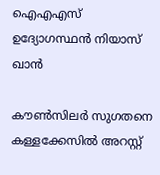ഐഎഎസ് ഉദ്യോഗസ്ഥന്‍ നിയാസ് ഖാന്‍

കൗണ്‍സിലര്‍ സുഗതനെ കള്ളക്കേസില്‍ അറസ്റ്റ്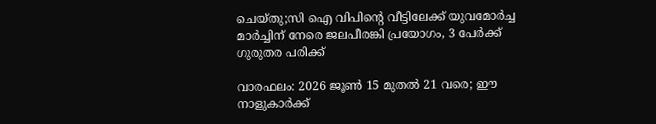ചെയ്തു;സി ഐ വിപിന്റെ വീട്ടിലേക്ക് യുവമോര്‍ച്ച മാര്‍ച്ചിന് നേരെ ജലപീരങ്കി പ്രയോഗം, 3 പേര്‍ക്ക് ഗുരുതര പരിക്ക്

വാരഫലം: 2026 ജൂണ്‍ 15 മുതല്‍ 21 വരെ; ഈ നാളുകാര്‍ക്ക്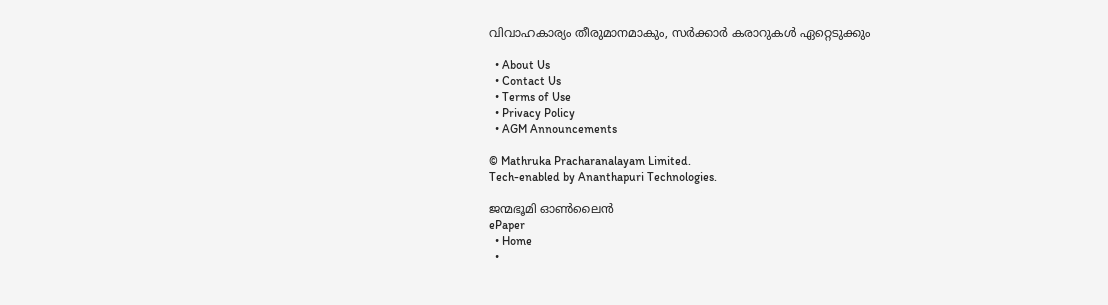വിവാഹകാര്യം തീരുമാനമാകും, സര്‍ക്കാര്‍ കരാറുകള്‍ ഏറ്റെടുക്കും

  • About Us
  • Contact Us
  • Terms of Use
  • Privacy Policy
  • AGM Announcements

© Mathruka Pracharanalayam Limited.
Tech-enabled by Ananthapuri Technologies.

ജന്മഭൂമി ഓണ്‍ലൈന്‍
ePaper
  • Home
  •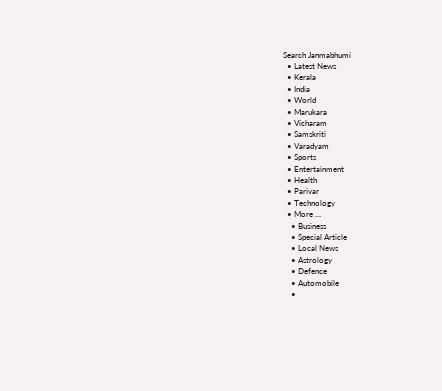Search Janmabhumi
  • Latest News
  • Kerala
  • India
  • World
  • Marukara
  • Vicharam
  • Samskriti
  • Varadyam
  • Sports
  • Entertainment
  • Health
  • Parivar
  • Technology
  • More …
    • Business
    • Special Article
    • Local News
    • Astrology
    • Defence
    • Automobile
    •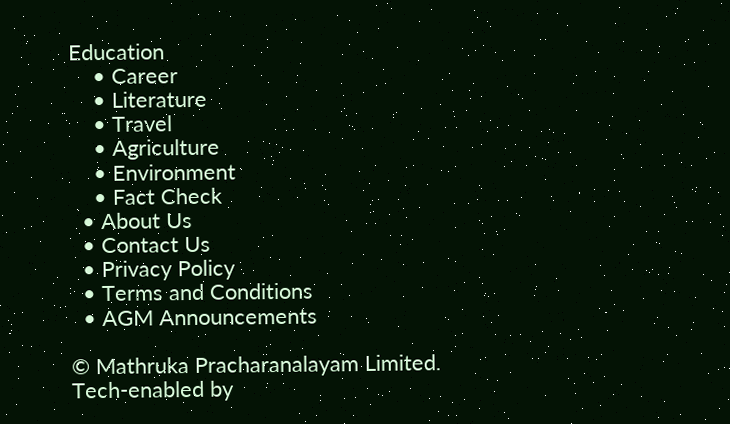Education
    • Career
    • Literature
    • Travel
    • Agriculture
    • Environment
    • Fact Check
  • About Us
  • Contact Us
  • Privacy Policy
  • Terms and Conditions
  • AGM Announcements

© Mathruka Pracharanalayam Limited.
Tech-enabled by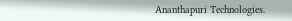Ananthapuri Technologies.